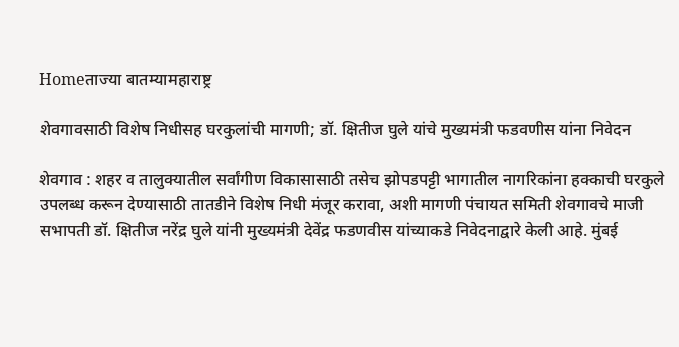Homeताज्या बातम्यामहाराष्ट्र

शेवगावसाठी विशेष निधीसह घरकुलांची मागणी; डॉ. क्षितीज घुले यांचे मुख्यमंत्री फडवणीस यांना निवेदन

शेवगाव : शहर व तालुक्यातील सर्वांगीण विकासासाठी तसेच झोपडपट्टी भागातील नागरिकांना हक्काची घरकुले उपलब्ध करून देण्यासाठी तातडीने विशेष निधी मंजूर करावा, अशी मागणी पंचायत समिती शेवगावचे माजी सभापती डॉ. क्षितीज नरेंद्र घुले यांनी मुख्यमंत्री देवेंद्र फडणवीस यांच्याकडे निवेदनाद्वारे केली आहे. मुंबई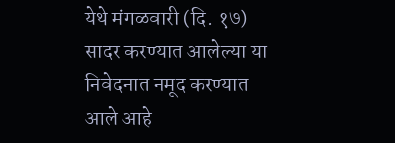येथे मंगळवारी (दि. १७) सादर करण्यात आलेल्या या निवेदनात नमूद करण्यात आले आहे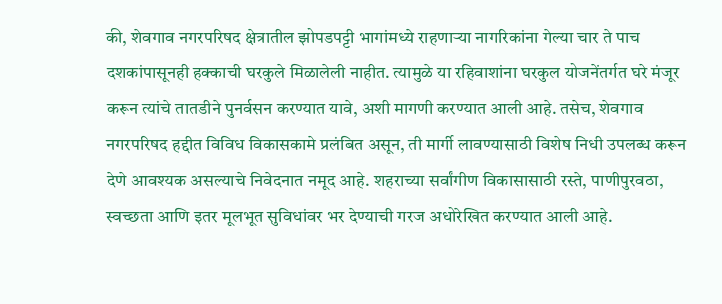की, शेवगाव नगरपरिषद क्षेत्रातील झोपडपट्टी भागांमध्ये राहणाऱ्या नागरिकांना गेल्या चार ते पाच दशकांपासूनही हक्काची घरकुले मिळालेली नाहीत. त्यामुळे या रहिवाशांना घरकुल योजनेंतर्गत घरे मंजूर करून त्यांचे तातडीने पुनर्वसन करण्यात यावे, अशी मागणी करण्यात आली आहे. तसेच, शेवगाव नगरपरिषद हद्दीत विविध विकासकामे प्रलंबित असून, ती मार्गी लावण्यासाठी विशेष निधी उपलब्ध करून देणे आवश्यक असल्याचे निवेदनात नमूद आहे. शहराच्या सर्वांगीण विकासासाठी रस्ते, पाणीपुरवठा, स्वच्छता आणि इतर मूलभूत सुविधांवर भर देण्याची गरज अधोरेखित करण्यात आली आहे.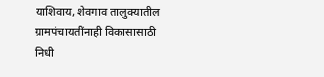याशिवाय, शेवगाव तालुक्यातील ग्रामपंचायतींनाही विकासासाठी निधी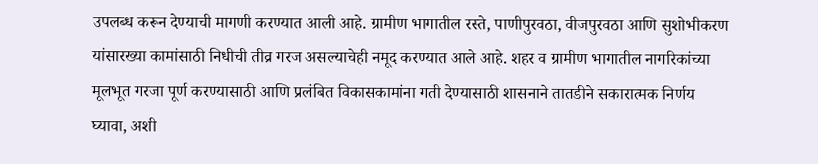उपलब्ध करून देण्याची मागणी करण्यात आली आहे. ग्रामीण भागातील रस्ते, पाणीपुरवठा, वीजपुरवठा आणि सुशोभीकरण यांसारख्या कामांसाठी निधीची तीव्र गरज असल्याचेही नमूद करण्यात आले आहे. शहर व ग्रामीण भागातील नागरिकांच्या मूलभूत गरजा पूर्ण करण्यासाठी आणि प्रलंबित विकासकामांना गती देण्यासाठी शासनाने तातडीने सकारात्मक निर्णय घ्यावा, अशी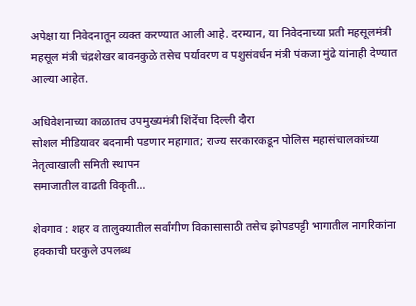अपेक्षा या निवेदनातून व्यक्त करण्यात आली आहे. दरम्यान, या निवेदनाच्या प्रती महसूलमंत्री महसूल मंत्री चंद्रशेखर बावनकुळे तसेच पर्यावरण व पशुसंवर्धन मंत्री पंकजा मुंढे यांनाही देण्यात आल्या आहेत.

अधिवेशनाच्या काळातच उपमुख्यमंत्री शिंदेंचा दिल्ली दौरा
सोशल मीडियावर बदनामी पडणार महागात; राज्य सरकारकडून पोलिस महासंचालकांच्या नेतृत्वाखाली समिती स्थापन
समाजातील वाढती विकृती…

शेवगाव : शहर व तालुक्यातील सर्वांगीण विकासासाठी तसेच झोपडपट्टी भागातील नागरिकांना हक्काची घरकुले उपलब्ध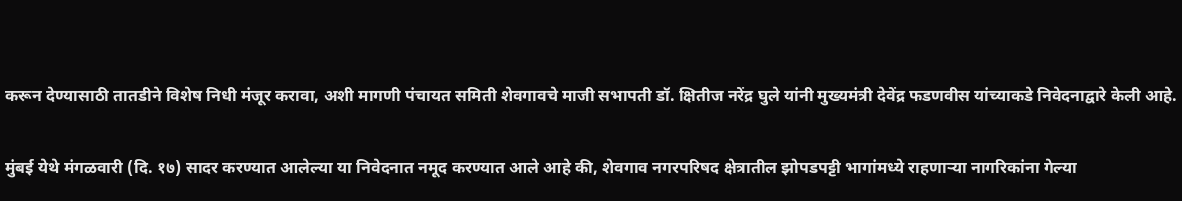करून देण्यासाठी तातडीने विशेष निधी मंजूर करावा, अशी मागणी पंचायत समिती शेवगावचे माजी सभापती डॉ. क्षितीज नरेंद्र घुले यांनी मुख्यमंत्री देवेंद्र फडणवीस यांच्याकडे निवेदनाद्वारे केली आहे.

मुंबई येथे मंगळवारी (दि. १७) सादर करण्यात आलेल्या या निवेदनात नमूद करण्यात आले आहे की, शेवगाव नगरपरिषद क्षेत्रातील झोपडपट्टी भागांमध्ये राहणाऱ्या नागरिकांना गेल्या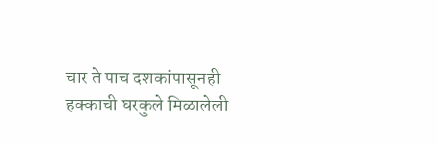चार ते पाच दशकांपासूनही हक्काची घरकुले मिळालेली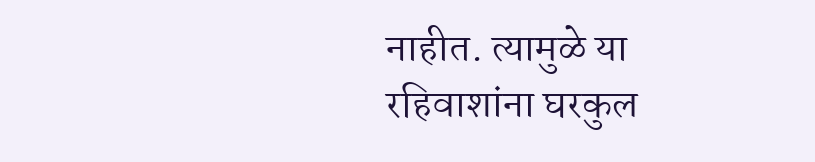नाहीत. त्यामुळे या रहिवाशांना घरकुल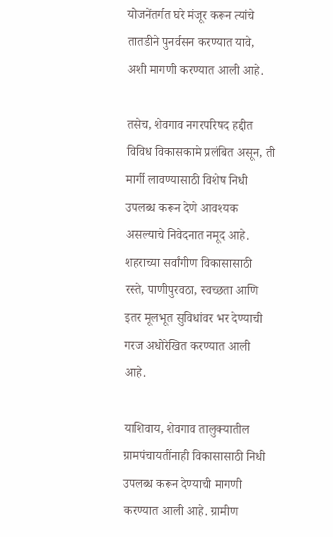योजनेंतर्गत घरे मंजूर करून त्यांचे तातडीने पुनर्वसन करण्यात यावे, अशी मागणी करण्यात आली आहे.

तसेच, शेवगाव नगरपरिषद हद्दीत विविध विकासकामे प्रलंबित असून, ती मार्गी लावण्यासाठी विशेष निधी उपलब्ध करून देणे आवश्यक असल्याचे निवेदनात नमूद आहे. शहराच्या सर्वांगीण विकासासाठी रस्ते, पाणीपुरवठा, स्वच्छता आणि इतर मूलभूत सुविधांवर भर देण्याची गरज अधोरेखित करण्यात आली आहे.

याशिवाय, शेवगाव तालुक्यातील ग्रामपंचायतींनाही विकासासाठी निधी उपलब्ध करून देण्याची मागणी करण्यात आली आहे. ग्रामीण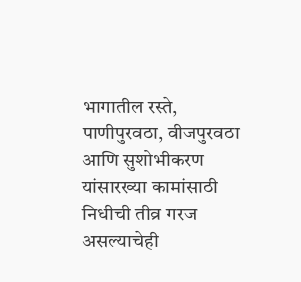भागातील रस्ते, पाणीपुरवठा, वीजपुरवठा आणि सुशोभीकरण यांसारख्या कामांसाठी निधीची तीव्र गरज असल्याचेही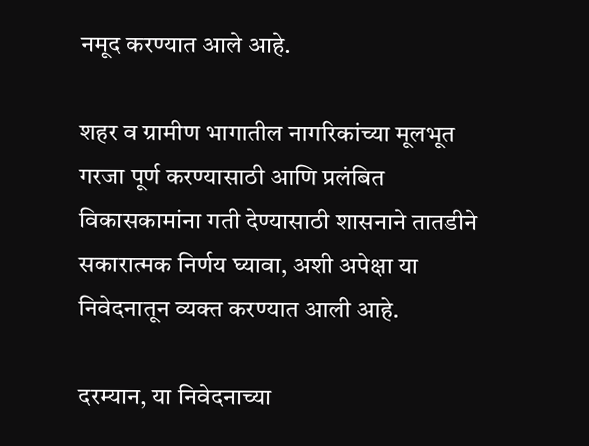नमूद करण्यात आले आहे.

शहर व ग्रामीण भागातील नागरिकांच्या मूलभूत गरजा पूर्ण करण्यासाठी आणि प्रलंबित विकासकामांना गती देण्यासाठी शासनाने तातडीने सकारात्मक निर्णय घ्यावा, अशी अपेक्षा या निवेदनातून व्यक्त करण्यात आली आहे.

दरम्यान, या निवेदनाच्या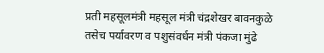प्रती महसूलमंत्री महसूल मंत्री चंद्रशेखर बावनकुळे तसेच पर्यावरण व पशुसंवर्धन मंत्री पंकजा मुंढे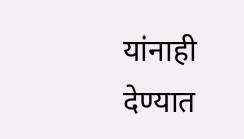यांनाही देण्यात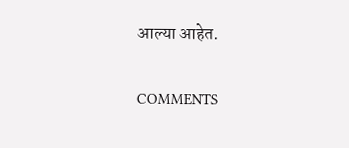आल्या आहेत.

COMMENTS